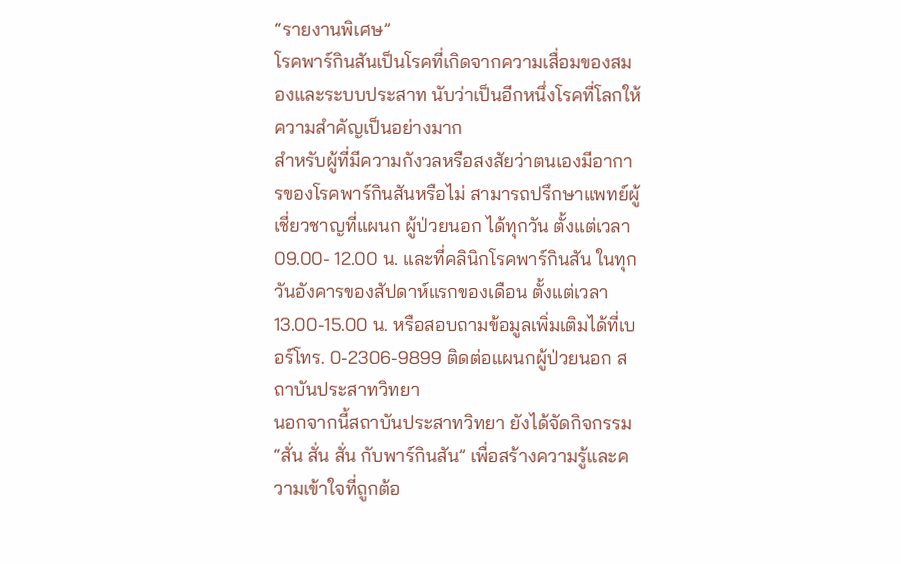“รายงานพิเศษ”
โรคพาร์กินสันเป็นโรคที่เกิดจากความเสื่อมของสมองและระบบประสาท นับว่าเป็นอีกหนึ่งโรคที่โลกให้ความสำคัญเป็นอย่างมาก
สำหรับผู้ที่มีความกังวลหรือสงสัยว่าตนเองมีอาการของโรคพาร์กินสันหรือไม่ สามารถปรึกษาแพทย์ผู้เชี่ยวชาญที่แผนก ผู้ป่วยนอก ได้ทุกวัน ตั้งแต่เวลา 09.00- 12.00 น. และที่คลินิกโรคพาร์กินสัน ในทุกวันอังคารของสัปดาห์แรกของเดือน ตั้งแต่เวลา 13.00-15.00 น. หรือสอบถามข้อมูลเพิ่มเติมได้ที่เบอร์โทร. 0-2306-9899 ติดต่อแผนกผู้ป่วยนอก สถาบันประสาทวิทยา
นอกจากนี้สถาบันประสาทวิทยา ยังได้จัดกิจกรรม “สั่น สั่น สั่น กับพาร์กินสัน” เพื่อสร้างความรู้และความเข้าใจที่ถูกต้อ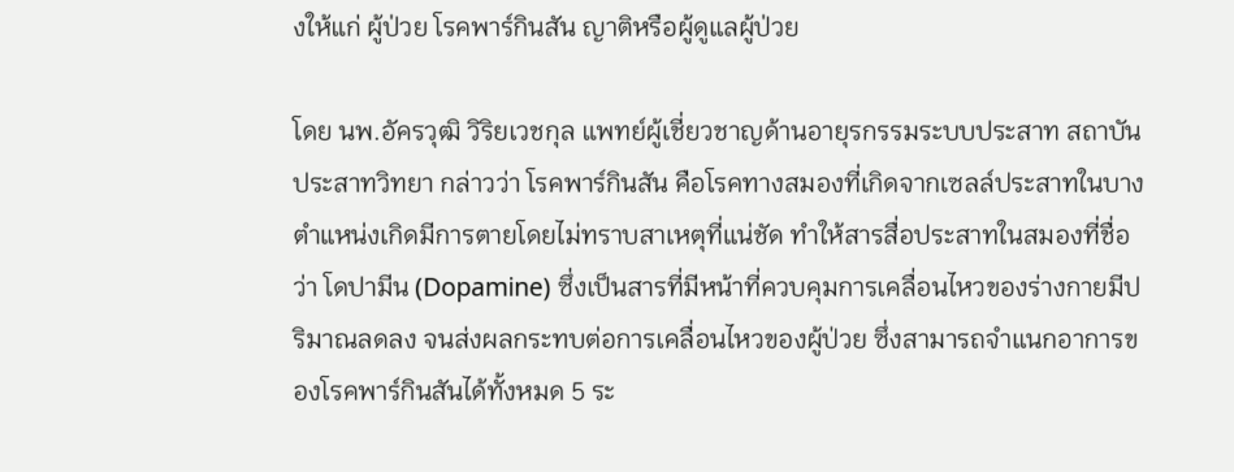งให้แก่ ผู้ป่วย โรคพาร์กินสัน ญาติหรือผู้ดูแลผู้ป่วย

โดย นพ.อัครวุฒิ วิริยเวชกุล แพทย์ผู้เชี่ยวชาญด้านอายุรกรรมระบบประสาท สถาบันประสาทวิทยา กล่าวว่า โรคพาร์กินสัน คือโรคทางสมองที่เกิดจากเซลล์ประสาทในบางตำแหน่งเกิดมีการตายโดยไม่ทราบสาเหตุที่แน่ชัด ทำให้สารสื่อประสาทในสมองที่ชื่อว่า โดปามีน (Dopamine) ซึ่งเป็นสารที่มีหน้าที่ควบคุมการเคลื่อนไหวของร่างกายมีปริมาณลดลง จนส่งผลกระทบต่อการเคลื่อนไหวของผู้ป่วย ซึ่งสามารถจำแนกอาการของโรคพาร์กินสันได้ทั้งหมด 5 ระ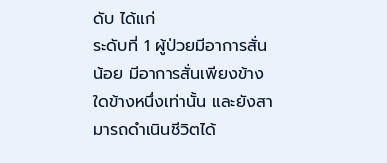ดับ ได้แก่
ระดับที่ 1 ผู้ป่วยมีอาการสั่นน้อย มีอาการสั่นเพียงข้างใดข้างหนึ่งเท่านั้น และยังสามารถดำเนินชีวิตได้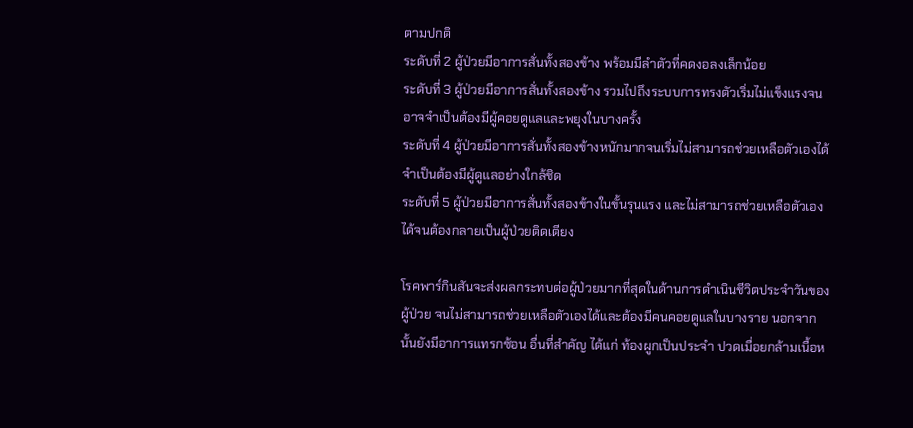ตามปกติ
ระดับที่ 2 ผู้ป่วยมีอาการสั่นทั้งสองข้าง พร้อมมีลำตัวที่คดงอลงเล็กน้อย
ระดับที่ 3 ผู้ป่วยมีอาการสั่นทั้งสองข้าง รวมไปถึงระบบการทรงตัวเริ่มไม่แข็งแรงจนอาจจำเป็นต้องมีผู้คอยดูแลและพยุงในบางครั้ง
ระดับที่ 4 ผู้ป่วยมีอาการสั่นทั้งสองข้างหนักมากจนเริ่มไม่สามารถช่วยเหลือตัวเองได้ จำเป็นต้องมีผู้ดูแลอย่างใกล้ชิด
ระดับที่ 5 ผู้ป่วยมีอาการสั่นทั้งสองข้างในขั้นรุนแรง และไม่สามารถช่วยเหลือตัวเองได้จนต้องกลายเป็นผู้ป่วยติดเตียง

โรคพาร์กินสันจะส่งผลกระทบต่อผู้ป่วยมากที่สุดในด้านการดำเนินชีวิตประจำวันของผู้ป่วย จนไม่สามารถช่วยเหลือตัวเองได้และต้องมีคนคอยดูแลในบางราย นอกจากนั้นยังมีอาการแทรกซ้อน อื่นที่สำคัญ ได้แก่ ท้องผูกเป็นประจำ ปวดเมื่อยกล้ามเนื้อห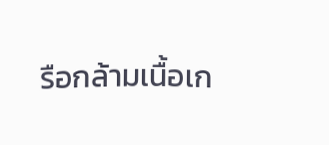รือกล้ามเนื้อเก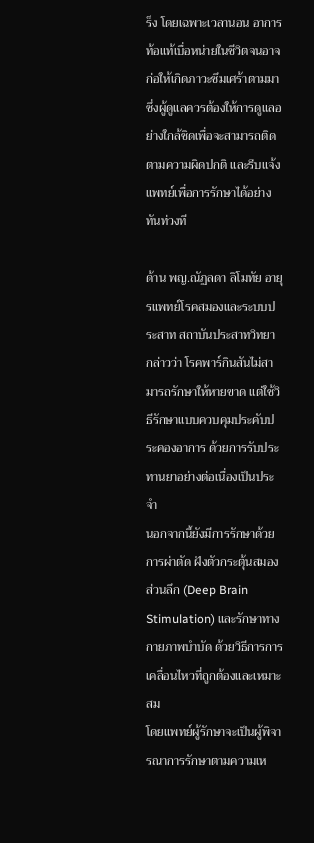ร็ง โดยเฉพาะเวลานอน อาการท้อแท้เบื่อหน่ายในชีวิตจนอาจก่อให้เกิดภาวะซึมเศร้าตามมา ซึ่งผู้ดูแลควรต้องให้การดูแลอย่างใกล้ชิดเพื่อจะสามารถติดตามความผิดปกติ และรีบแจ้งแพทย์เพื่อการรักษาได้อย่างทันท่วงที

ด้าน พญ.ณัฏลดา ลิโมทัย อายุรแพทย์โรคสมองและระบบประสาท สถาบันประสาทวิทยา กล่าวว่า โรคพาร์กินสันไม่สามารถรักษาให้หายขาด แต่ใช้วิธีรักษาแบบควบคุมประคับประคองอาการ ด้วยการรับประทานยาอย่างต่อเนื่องเป็นประจำ
นอกจากนี้ยังมีการรักษาด้วยการผ่าตัด ฝังตัวกระตุ้นสมองส่วนลึก (Deep Brain Stimulation) และรักษาทางกายภาพบำบัด ด้วยวิธีการการเคลื่อนไหวที่ถูกต้องและเหมาะสม
โดยแพทย์ผู้รักษาจะเป็นผู้พิจารณาการรักษาตามความเห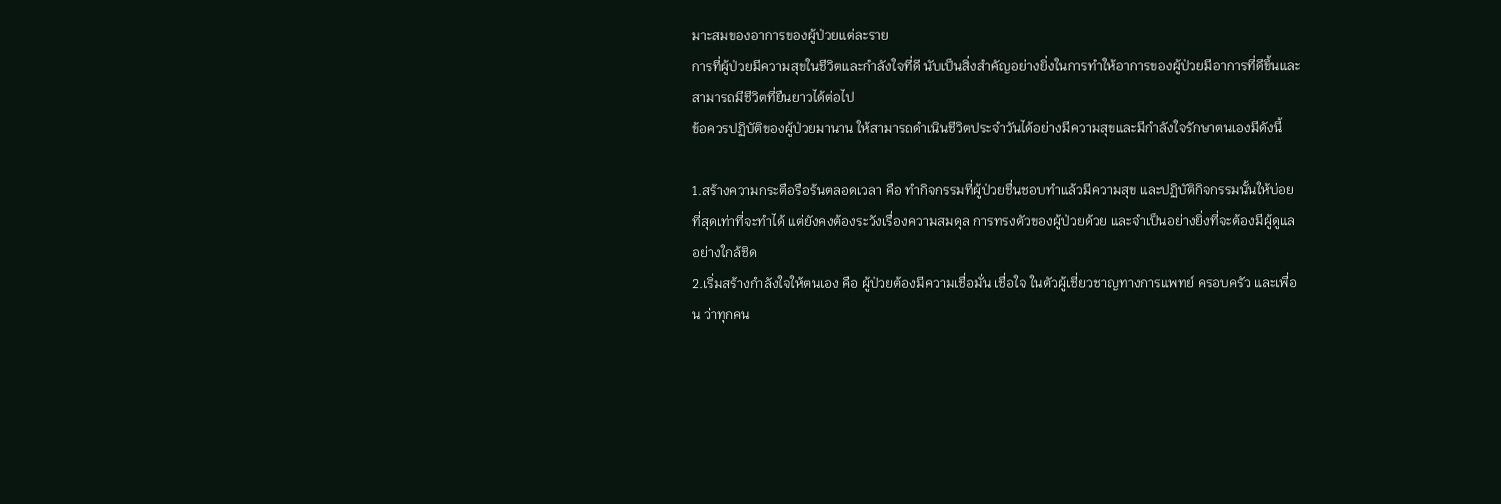มาะสมของอาการของผู้ป่วยแต่ละราย
การที่ผู้ป่วยมีความสุขในชีวิตและกำลังใจที่ดี นับเป็นสิ่งสำคัญอย่างยิ่งในการทำให้อาการของผู้ป่วยมีอาการที่ดีขึ้นและสามารถมีชีวิตที่ยืนยาวได้ต่อไป
ข้อควรปฏิบัติของผู้ป่วยมานาน ให้สามารถดำเนินชีวิตประจำวันได้อย่างมีความสุขและมีกำลังใจรักษาตนเองมีดังนี้

1.สร้างความกระตือรือร้นตลอดเวลา คือ ทำกิจกรรมที่ผู้ป่วยชื่นชอบทำแล้วมีความสุข และปฏิบัติกิจกรรมนั้นให้บ่อยที่สุดเท่าที่จะทำได้ แต่ยังคงต้องระวังเรื่องความสมดุล การทรงตัวของผู้ป่วยด้วย และจำเป็นอย่างยิ่งที่จะต้องมีผู้ดูแลอย่างใกล้ชิด
2.เริ่มสร้างกำลังใจให้ตนเอง คือ ผู้ป่วยต้องมีความเชื่อมั่น เชื่อใจ ในตัวผู้เชี่ยวชาญทางการแพทย์ ครอบครัว และเพื่อน ว่าทุกคน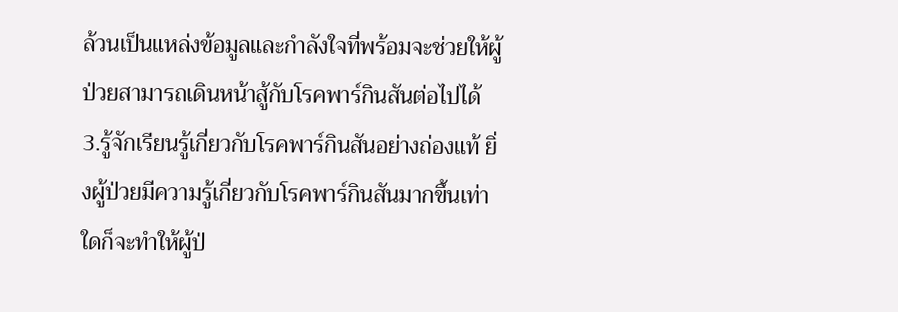ล้วนเป็นแหล่งข้อมูลและกำลังใจที่พร้อมจะช่วยให้ผู้ป่วยสามารถเดินหน้าสู้กับโรคพาร์กินสันต่อไปได้
3.รู้จักเรียนรู้เกี่ยวกับโรคพาร์กินสันอย่างถ่องแท้ ยิ่งผู้ป่วยมีความรู้เกี่ยวกับโรคพาร์กินสันมากขึ้นเท่าใดก็จะทำให้ผู้ป่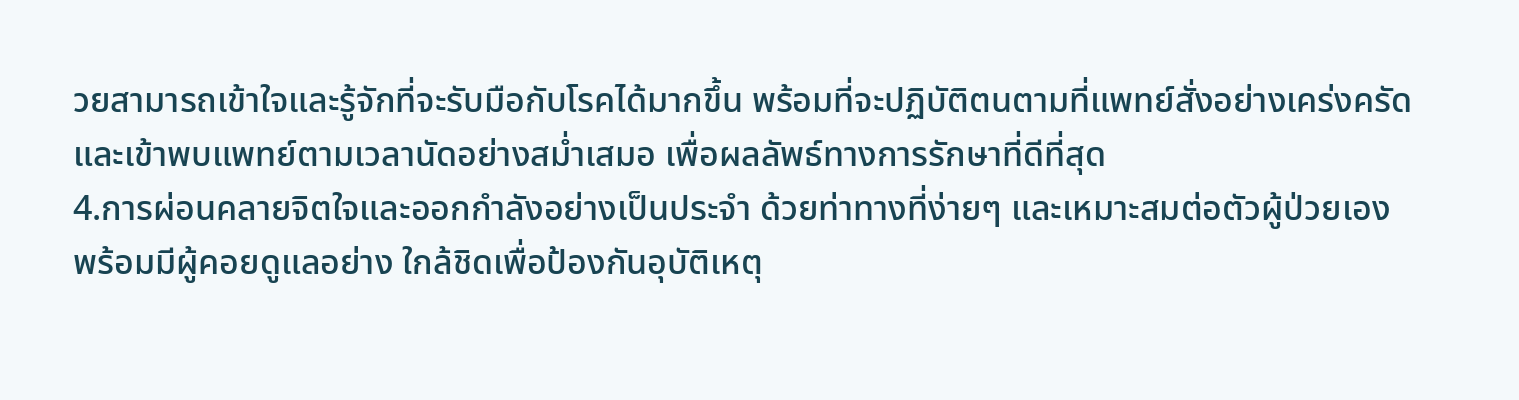วยสามารถเข้าใจและรู้จักที่จะรับมือกับโรคได้มากขึ้น พร้อมที่จะปฏิบัติตนตามที่แพทย์สั่งอย่างเคร่งครัด และเข้าพบแพทย์ตามเวลานัดอย่างสม่ำเสมอ เพื่อผลลัพธ์ทางการรักษาที่ดีที่สุด
4.การผ่อนคลายจิตใจและออกกำลังอย่างเป็นประจำ ด้วยท่าทางที่ง่ายๆ และเหมาะสมต่อตัวผู้ป่วยเอง พร้อมมีผู้คอยดูแลอย่าง ใกล้ชิดเพื่อป้องกันอุบัติเหตุ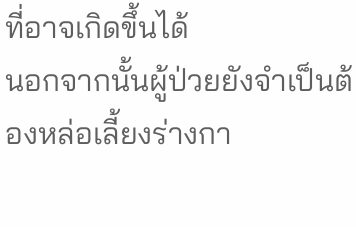ที่อาจเกิดขึ้นได้
นอกจากนั้นผู้ป่วยยังจำเป็นต้องหล่อเลี้ยงร่างกา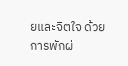ยและจิตใจ ด้วยการพักผ่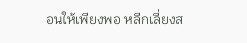อนให้เพียงพอ หลีกเลี่ยงส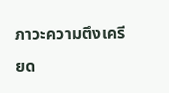ภาวะความตึงเครียด